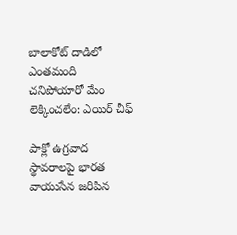బాలాకోట్ దాడిలో ఎంతమంది చనిపోయారో మేం లెక్కించలేం: ఎయిర్ చీఫ్

పాక్లో ఉగ్రవాద స్థావరాలపై భారత వాయుసేన జరిపిన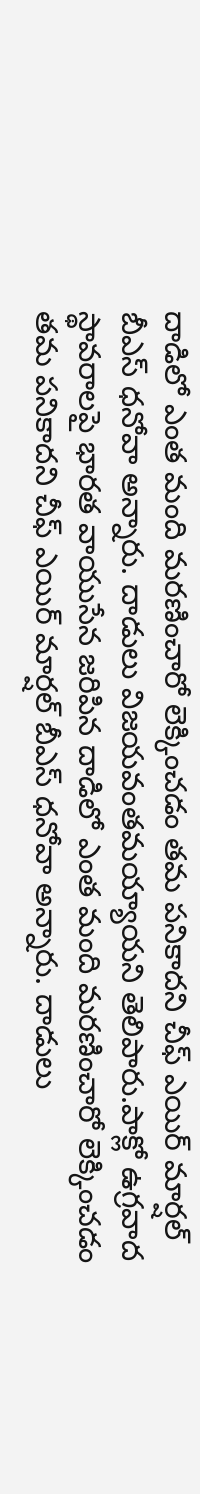దాడిలో ఎంత మంది మరణించారో లెక్కించడం తమ పనికాదని చీఫ్ ఎయిర్ మార్షల్ బీఎస్ ధనోవా అన్నారు. దాడులు విజయవంతమయ్యాయని తెలిపారు.పాక్లో ఉగ్రవాద స్థావరాలపై భారత వాయుసేన జరిపిన దాడిలో ఎంత మంది మరణించారో లెక్కించడం తమ పనికాదని చీఫ్ ఎయిర్ మార్షల్ బీఎస్ ధనోవా అన్నారు. దాడులు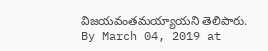విజయవంతమయ్యాయని తెలిపారు.
By March 04, 2019 at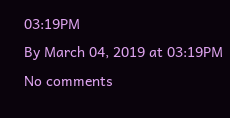03:19PM
By March 04, 2019 at 03:19PM
No comments